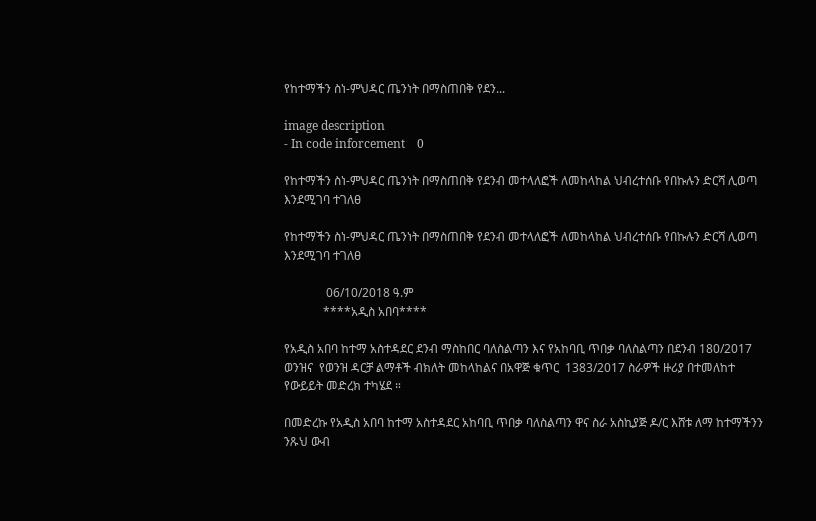የከተማችን ስነ-ምህዳር ጤንነት በማስጠበቅ የደን...

image description
- In code inforcement    0

የከተማችን ስነ-ምህዳር ጤንነት በማስጠበቅ የደንብ መተላለፎች ለመከላከል ህብረተሰቡ የበኩሉን ድርሻ ሊወጣ እንደሚገባ ተገለፀ

የከተማችን ስነ-ምህዳር ጤንነት በማስጠበቅ የደንብ መተላለፎች ለመከላከል ህብረተሰቡ የበኩሉን ድርሻ ሊወጣ እንደሚገባ ተገለፀ

              06/10/2018 ዓ.ም
             ****አዲስ አበባ****

የአዲስ አበባ ከተማ አስተዳደር ደንብ ማስከበር ባለስልጣን እና የአከባቢ ጥበቃ ባለስልጣን በደንብ 180/2017 ወንዝና  የወንዝ ዳርቻ ልማቶች ብክለት መከላከልና በአዋጅ ቁጥር  1383/2017 ስራዎች ዙሪያ በተመለከተ የውይይት መድረክ ተካሄደ ።

በመድረኩ የአዲስ አበባ ከተማ አስተዳደር አከባቢ ጥበቃ ባለስልጣን ዋና ስራ አስኪያጅ ዶ/ር እሸቱ ለማ ከተማችንን ንጹህ ውብ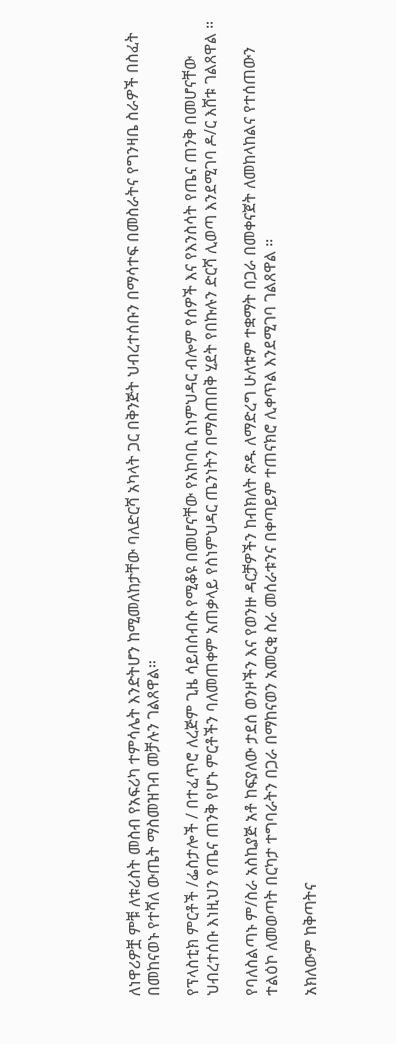ለነዋሪዎቿ ምቹ ለቱሪስት መስብ የአፍሪካ ተምሳሌት እንድትሆን ከሚመለከታቸው ባለድርሻ አካላት ጋር በቅንጅት ህብረተሰቡን በማሳተፍ በመስራትና የግንዛቤ ስራዎች በስፈት በመከናወኑ የተሻለ ውጤት ማስመዝገብ መቻሉን ገልጸዋል።

የፕላስቲክ ምርቶች /ፌስታሎች / በተፈጥሮ ለረጅም ጊዜ ሳይበሰብሱ የሚቆዩ በመሆናቸው የአከባቢ ስነምህዳር ብሎም የሰዎች እና የእንስሳት የጤና ጠንቅ በመሆናቸው ህብረተሰቡ እነዚህን የጤና ጠንቅ የሆኑ ምርቶችን ባለመጠቀም አጠቃላይ የስነምህዳር ጤንነትን በማስጠበቅ ሂደት የበኩሉን ድርሻ ሊወጣ እንደሚገባ ዶ/ር እሸቱ ገልጸዋል ።

የባለስልጣኑ ም/ስራ አስኪያጅ አቶ ከፍያለው ታደሰ ወንዞችን እና የወንዙ ዳርቻዎችን ከብክለት ጽዱ ለማድረግ ሁለቱም ተቋማት በጋራ በመቀናጀት ለመከላከልና የተሰጠውን ተልዕኮ ለመወጣት በርካታ ተግባራትን በጋራ በማከናወን አመርቂ ስራ መሰራቱንና በቀጣይም ተጠናክሮ ሊቀጥል እንደሚገባ ገልጸዋል ።

አክለውም ከቅጣትና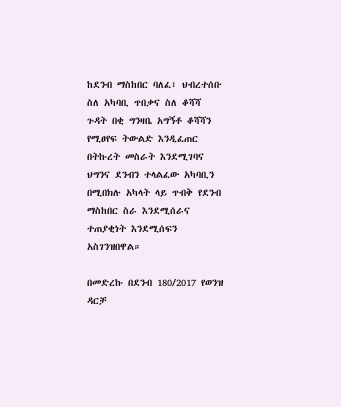ከደንብ ማስከበር ባለፈ፣ ህብረተሰቡ ስለ አካባቢ ጥበቃና ስለ ቆሻሻ ጉዳት በቂ ግንዛቤ አግኝቶ ቆሻሻን የሚፀየፍ ትውልድ እንዲፈጠር በትኩረት መስራት እንደሚገባና ህግንና ደንብን ተላልፈው አካባቢን በሚበክሉ አካላት ላይ ጥብቅ የደንብ ማስከበር ስራ እንደሚሰራና  ተጠያቂነት እንደሚሰፍን አስገንዝበዋል።

በመድረኩ በደንብ 180/2017 የወንዝ ዳርቻ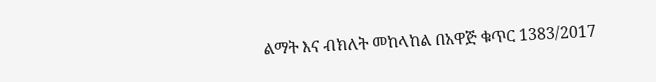ልማት እና ብክለት መከላከል በአዋጅ ቁጥር 1383/2017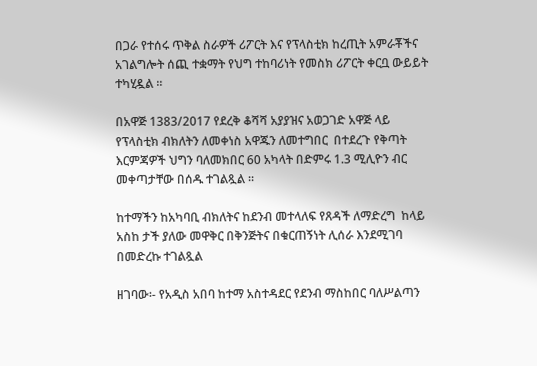በጋራ የተሰሩ ጥቅል ስራዎች ሪፖርት እና የፕላስቲክ ከረጢት አምራቾችና አገልግሎት ሰጪ ተቋማት የህግ ተከባሪነት የመስክ ሪፖርት ቀርቧ ውይይት ተካሂዷል ።

በአዋጅ 1383/2017 የደረቅ ቆሻሻ አያያዝና አወጋገድ አዋጅ ላይ የፕላስቲክ ብክለትን ለመቀነስ አዋጁን ለመተግበር  በተደረጉ የቅጣት እርምጃዎች ህግን ባለመክበር 60 አካላት በድምሩ 1.3 ሚሊዮን ብር መቀጣታቸው በሰዱ ተገልጿል ።

ከተማችን ከአካባቢ ብክለትና ከደንብ መተላለፍ የጸዳች ለማድረግ  ከላይ አስከ ታች ያለው መዋቅር በቅንጅትና በቁርጠኝነት ሊሰራ እንደሚገባ በመድረኩ ተገልጿል

ዘገባው፡- የአዲስ አበባ ከተማ አስተዳደር የደንብ ማስከበር ባለሥልጣን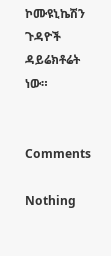ኮሙዩኒኬሽን ጉዳዮች ዳይሬክቶሬት ነው።


Comments

Nothing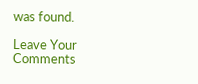was found.

Leave Your Comments